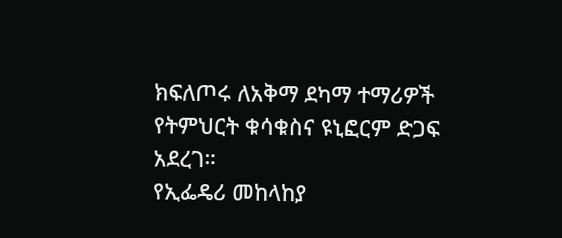ክፍለጦሩ ለአቅማ ደካማ ተማሪዎች የትምህርት ቁሳቁስና ዩኒፎርም ድጋፍ አደረገ።
የኢፌዴሪ መከላከያ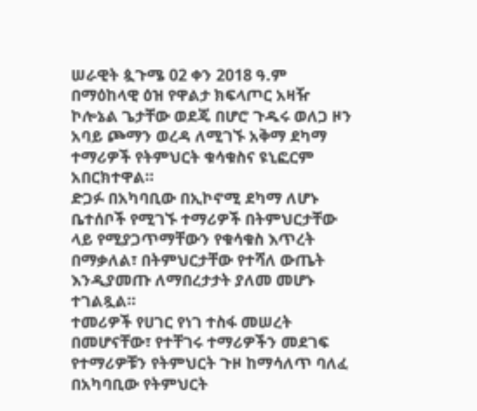ሠራዊት ጷጉሜ 02 ቀን 2018 ዓ.ም
በማዕከላዊ ዕዝ የዋልታ ክፍላጦር አዛዥ ኮሎኔል ጌታቸው ወደጄ በሆሮ ጉዱሩ ወለጋ ዞን አባይ ጮማን ወረዳ ለሚገኙ አቅማ ደካማ ተማሪዎች የትምህርት ቁሳቁስና ዩኒፎርም አበርክተዋል።
ድጋፉ በአካባቢው በኢኮኖሚ ደካማ ለሆኑ ቤተሰቦች የሚገኙ ተማሪዎች በትምህርታቸው ላይ የሚያጋጥማቸውን የቁሳቁስ እጥረት በማቃለል፣ በትምህርታቸው የተሻለ ውጤት እንዲያመጡ ለማበረታታት ያለመ መሆኑ ተገልጿል።
ተመሪዎች የሀገር የነገ ተስፋ መሠረት በመሆናቸው፣ የተቸገሩ ተማሪዎችን መደገፍ የተማሪዎቹን የትምህርት ጉዞ ከማሳለጥ ባለፈ በአካባቢው የትምህርት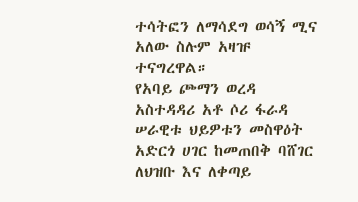ተሳትፎን ለማሳደግ ወሳኝ ሚና አለው ስሉም አዛዡ ተናግረዋል።
የአባይ ጮማን ወረዳ አስተዳዳሪ አቶ ሶሪ ፋራዳ ሠራዊቱ ህይዎቱን መስዋዕት አድርጎ ሀገር ከመጠበቅ ባሸገር ለህዝቡ እና ለቀጣይ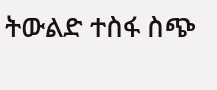ትውልድ ተስፋ ስጭ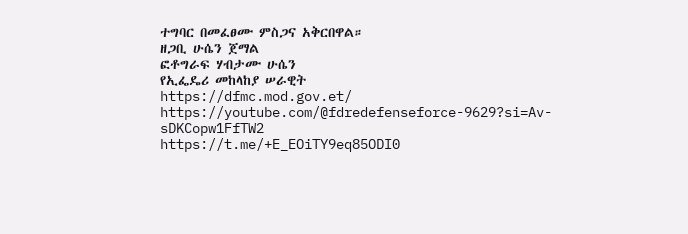ተግባር በመፈፀሙ ምስጋና አቅርበዋል።
ዘጋቢ ሁሴን ጀማል
ፎቶግራፍ ሃብታሙ ሁሴን
የኢፌዴሪ መከላከያ ሠራዊት
https://dfmc.mod.gov.et/
https://youtube.com/@fdredefenseforce-9629?si=Av-sDKCopw1FfTW2
https://t.me/+E_EOiTY9eq85ODI0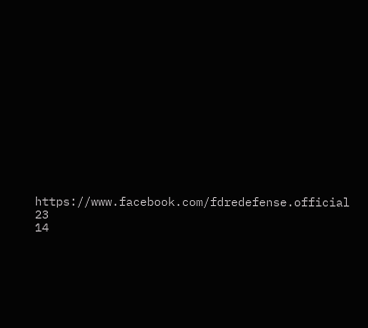https://www.facebook.com/fdredefense.official
23
14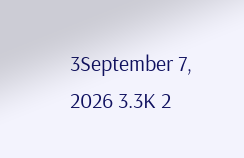3September 7, 2026 3.3K 2